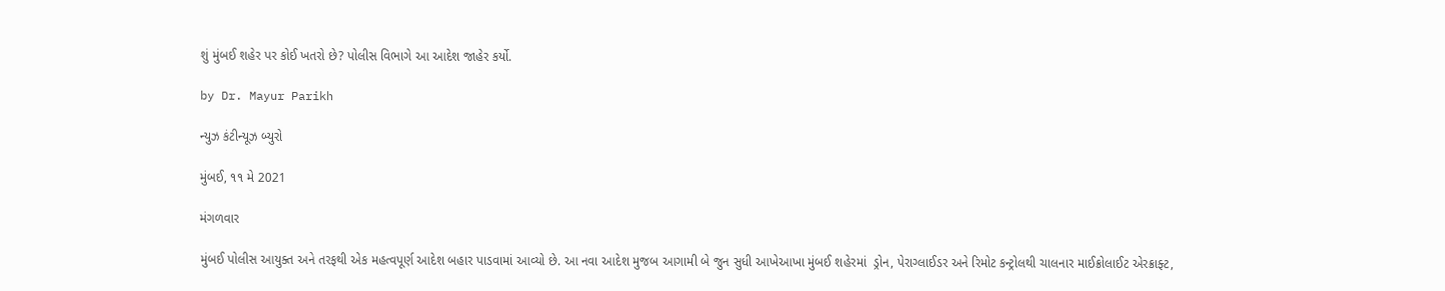શું મુંબઈ શહેર પર કોઈ ખતરો છે? પોલીસ વિભાગે આ આદેશ જાહેર કર્યો.

by Dr. Mayur Parikh

ન્યુઝ કંટીન્યૂઝ બ્યુરો

મુંબઈ, ૧૧ મે 2021

મંગળવાર

મુંબઈ પોલીસ આયુક્ત અને તરફથી એક મહત્વપૂર્ણ આદેશ બહાર પાડવામાં આવ્યો છે. આ નવા આદેશ મુજબ આગામી બે જુન સુધી આખેઆખા મુંબઈ શહેરમાં  ડ્રોન, પેરાગ્લાઈડર અને રિમોટ કન્ટ્રોલથી ચાલનાર માઈક્રોલાઈટ એરક્રાફ્ટ,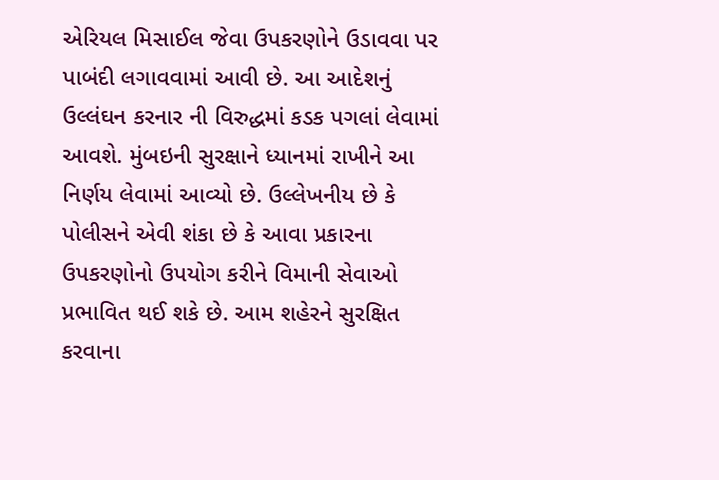એરિયલ મિસાઈલ જેવા ઉપકરણોને ઉડાવવા પર પાબંદી લગાવવામાં આવી છે. આ આદેશનું ઉલ્લંઘન કરનાર ની વિરુદ્ધમાં કડક પગલાં લેવામાં આવશે. મુંબઇની સુરક્ષાને ધ્યાનમાં રાખીને આ નિર્ણય લેવામાં આવ્યો છે. ઉલ્લેખનીય છે કે પોલીસને એવી શંકા છે કે આવા પ્રકારના ઉપકરણોનો ઉપયોગ કરીને વિમાની સેવાઓ પ્રભાવિત થઈ શકે છે. આમ શહેરને સુરક્ષિત કરવાના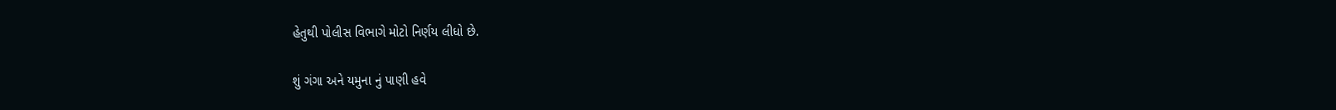હેતુથી પોલીસ વિભાગે મોટો નિર્ણય લીધો છે.

શું ગંગા અને યમુના નું પાણી હવે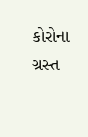કોરોના ગ્રસ્ત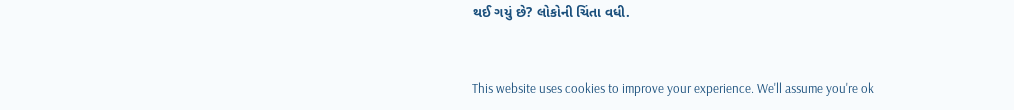થઈ ગયું છે? લોકોની ચિંતા વધી.


This website uses cookies to improve your experience. We'll assume you're ok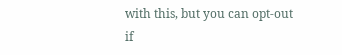with this, but you can opt-out if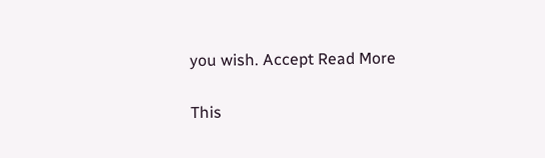you wish. Accept Read More

This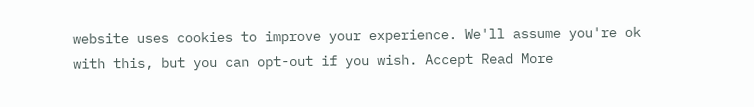website uses cookies to improve your experience. We'll assume you're ok with this, but you can opt-out if you wish. Accept Read More